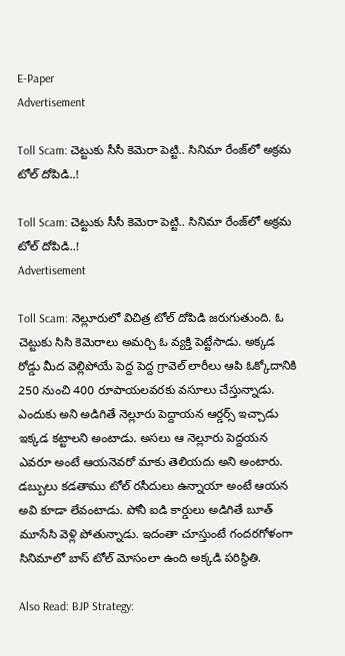E-Paper
Advertisement

Toll Scam: చెట్టుకు సీసీ కెమెరా పెట్టి.. సినిమా రేంజ్‌లో అక్రమ టోల్ దోపిడి..!

Toll Scam: చెట్టుకు సీసీ కెమెరా పెట్టి.. సినిమా రేంజ్‌లో అక్రమ టోల్ దోపిడి..!
Advertisement

Toll Scam: నెల్లూరులో విచిత్ర టోల్ దోపిడి జరుగుతుంది. ఓ చెట్టుకు సిసి కెమెరాలు అమర్చి ఓ వ్యక్తి పెట్టేసాడు. అక్కడ రోడ్డు మీద వెల్లిపోయే పెద్ద పెద్ద గ్రావెల్ లారీలు ఆపి ఓక్కోదానికి 250 నుంచి 400 రూపాయలవరకు వసూలు చేస్తున్నాడు. ఎందుకు అని అడిగితే నెల్లూరు పెద్దాయన ఆర్డర్స్ ఇచ్చాడు ఇక్కడ కట్టాలని అంటాడు. అసలు ఆ నెల్లూరు పెద్దయన ఎవరూ అంటే ఆయనెవరో మాకు తెలియదు అని అంటారు. డబ్బులు కడతాము టోల్ రసీదులు ఉన్నాయా అంటే ఆయన అవి కూడా లేవంటాడు. పోనీ ఐడి కార్డులు అడిగితే బూత్ మూసేసి వెళ్లి పోతున్నాడు. ఇదంతా చూస్తుంటే గందరగోళంగా సినిమాలో బాస్ టోల్ మోసంలా ఉంది అక్కడి పరిస్థితి.

Also Read: BJP Strategy: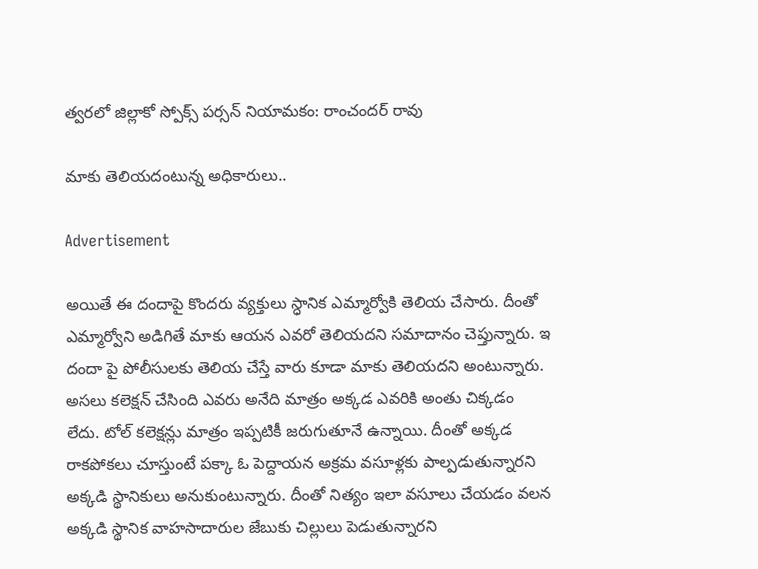త్వరలో జిల్లాకో స్పోక్స్ పర్సన్ నియామకం: రాంచందర్ రావు

మాకు తెలియదంటున్న అధికారులు..

Advertisement

అయితే ఈ దందాపై కొందరు వ్యక్తులు స్ధానిక ఎమ్మార్వోకి తెలియ చేసారు. దీంతో ఎమ్మార్వోని అడిగితే మాకు ఆయన ఎవరో తెలియదని సమాదానం చెప్తున్నారు. ఇ దందా పై పోలీసులకు తెలియ చేస్తే వారు కూడా మాకు తెలియదని అంటున్నారు. అసలు కలెక్షన్ చేసింది ఎవరు అనేది మాత్రం అక్కడ ఎవరికి అంతు చిక్కడం లేదు. టోల్ కలెక్షన్లు మాత్రం ఇప్పటికీ జరుగుతూనే ఉన్నాయి. దీంతో అక్కడ రాకపోకలు చూస్తుంటే పక్కా ఓ పెద్దాయన అక్రమ వసూళ్లకు పాల్పడుతున్నారని అక్కడి స్థానికులు అనుకుంటున్నారు. దీంతో నిత్యం ఇలా వసూలు చేయడం వలన అక్కడి స్థానిక వాహసాదారుల జేబుకు చిల్లులు పెడుతున్నారని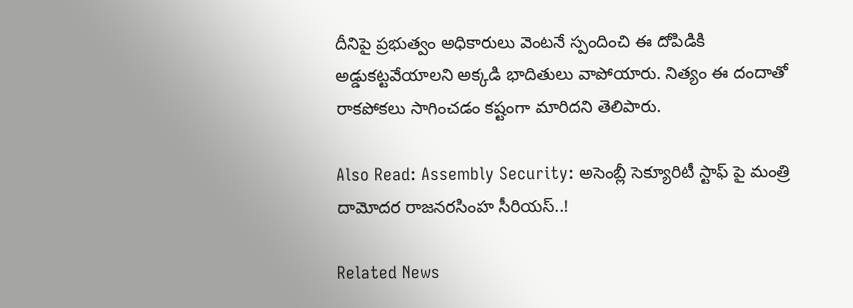దీనిపై ప్రభుత్వం అధికారులు వెంటనే స్పందించి ఈ దోపిడికి అడ్డుకట్టవేయాలని అక్కడి భాదితులు వాపోయారు. నిత్యం ఈ దందాతో రాకపోకలు సాగించడం కష్టంగా మారిదని తెలిపారు.

Also Read: Assembly Security: అసెంబ్లీ సెక్యూరిటీ స్టాఫ్ పై మంత్రి దామోదర రాజనరసింహ సీరియస్..!

Related News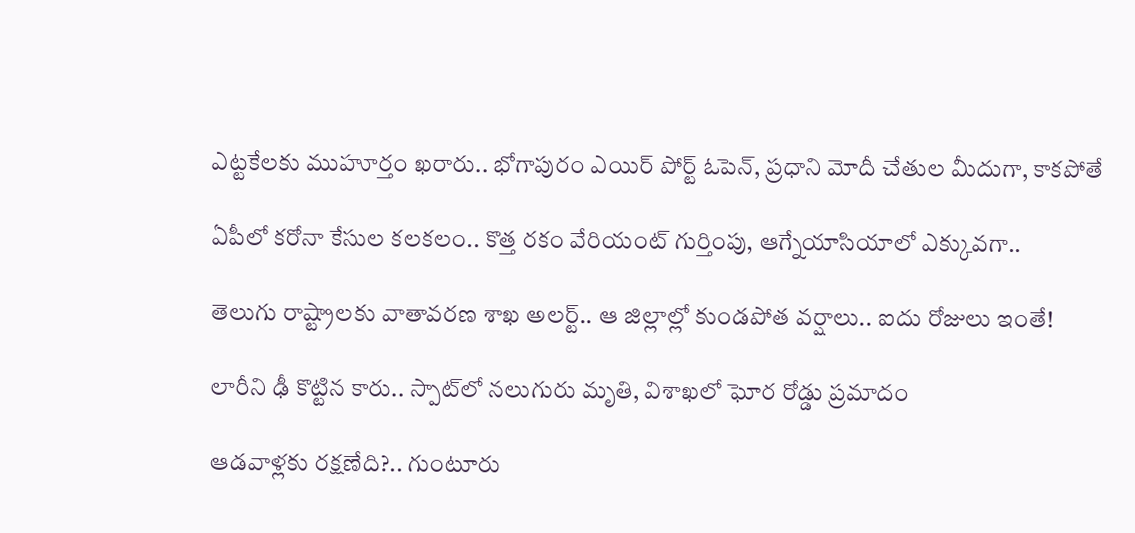ఎట్టకేలకు ముహూర్తం ఖరారు.. భోగాపురం ఎయిర్ పోర్ట్ ఓపెన్, ప్రధాని మోదీ చేతుల మీదుగా, కాకపోతే

ఏపీలో కరోనా కేసుల కలకలం.. కొత్త రకం వేరియంట్ గుర్తింపు, ఆగ్నేయాసియాలో ఎక్కువగా..

తెలుగు రాష్ట్రాలకు వాతావరణ శాఖ అలర్ట్.. ఆ జిల్లాల్లో కుండపోత వర్షాలు.. ఐదు రోజులు ఇంతే!

లారీని ఢీ కొట్టిన కారు.. స్పాట్‌లో నలుగురు మృతి, విశాఖలో ఘోర రోడ్డు ప్రమాదం

ఆడవాళ్లకు రక్షణేది?.. గుంటూరు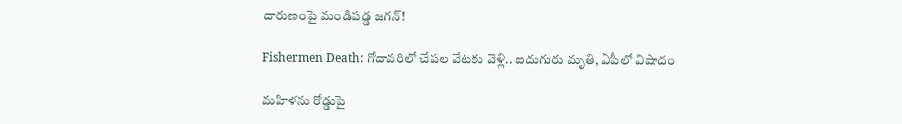దారుణంపై మండిపడ్డ జగన్!

Fishermen Death: గోదావరిలో చేపల వేటకు వెళ్లి.. ఐదుగురు మృతి, ఏపీలో విషాదం

మహిళను రోడ్డుపై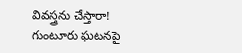వివస్త్రను చేస్తారా! గుంటూరు ఘటనపై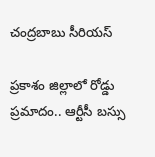చంద్రబాబు సీరియస్

ప్రకాశం జిల్లాలో రోడ్డు ప్రమాదం.. ఆర్టీసీ బస్సు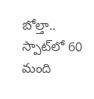బోల్తా.. స్పాట్‌‌లో 60 మంది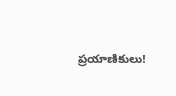ప్రయాణికులు!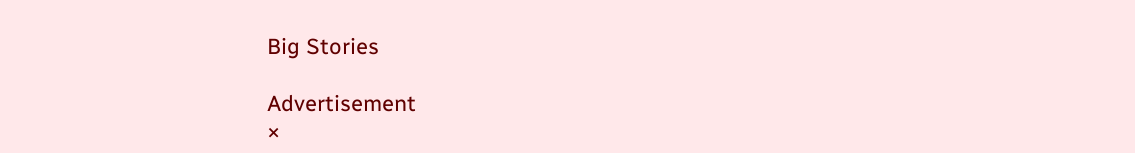Big Stories

Advertisement
×